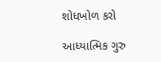શોધખોળ કરો

આધ્યાત્મિક ગુરુ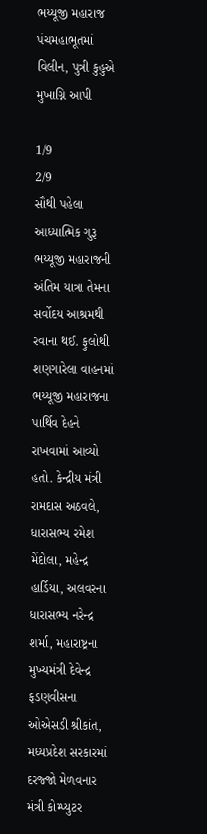ભય્યૂજી મહારાજ પંચમહાભૂતમાં વિલીન, પુત્રી કુહુએ મુખાગ્નિ આપી

1/9
2/9
સૌથી પહેલા આધ્યાત્મિક ગુરૂ ભય્યૂજી મહારાજની અંતિમ યાત્રા તેમના સર્વોદય આશ્રમથી રવાના થઈ. ફુલોથી શણગારેલા વાહનમાં ભય્યૂજી મહારાજના પાર્થિવ દેહને રાખવામાં આવ્યો હતો. કેન્દ્રીય મંત્રી રામદાસ અઠવલે, ધારાસભ્ય રમેશ મેંદોલા, મહેન્દ્ર હાર્ડિયા, અલવરના ધારાસભ્ય નરેન્દ્ર શર્મા, મહારાષ્ટ્રના મુખ્યમંત્રી દેવેન્દ્ર ફડણવીસના ઓએસડી શ્રીકાંત, મધ્યપ્રદેશ સરકારમાં દરજ્જો મેળવનાર મંત્રી કોમ્પ્યુટર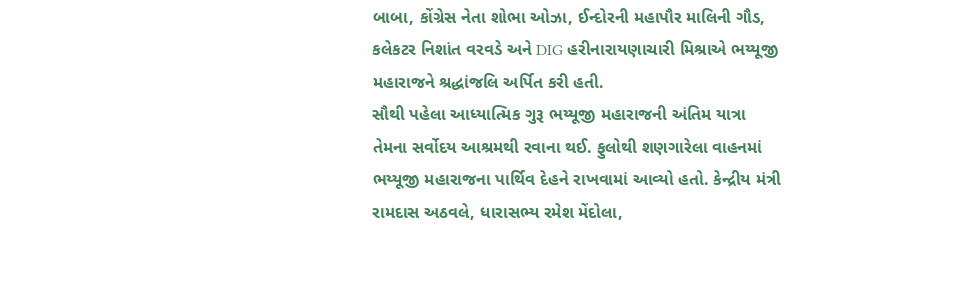બાબા, કોંગ્રેસ નેતા શોભા ઓઝા, ઈન્દોરની મહાપૌર માલિની ગૌડ, કલેકટર નિશાંત વરવડે અને DIG હરીનારાયણાચારી મિશ્રાએ ભય્યૂજી મહારાજને શ્રદ્ધાંજલિ અર્પિત કરી હતી.
સૌથી પહેલા આધ્યાત્મિક ગુરૂ ભય્યૂજી મહારાજની અંતિમ યાત્રા તેમના સર્વોદય આશ્રમથી રવાના થઈ. ફુલોથી શણગારેલા વાહનમાં ભય્યૂજી મહારાજના પાર્થિવ દેહને રાખવામાં આવ્યો હતો. કેન્દ્રીય મંત્રી રામદાસ અઠવલે, ધારાસભ્ય રમેશ મેંદોલા,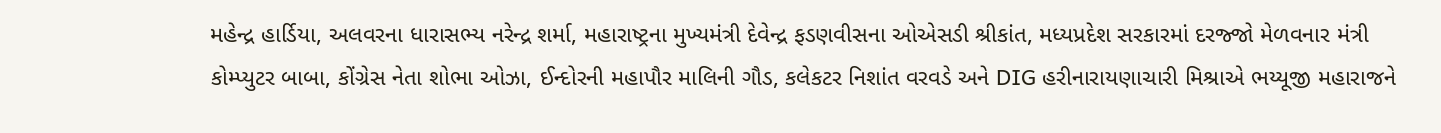મહેન્દ્ર હાર્ડિયા, અલવરના ધારાસભ્ય નરેન્દ્ર શર્મા, મહારાષ્ટ્રના મુખ્યમંત્રી દેવેન્દ્ર ફડણવીસના ઓએસડી શ્રીકાંત, મધ્યપ્રદેશ સરકારમાં દરજ્જો મેળવનાર મંત્રી કોમ્પ્યુટર બાબા, કોંગ્રેસ નેતા શોભા ઓઝા, ઈન્દોરની મહાપૌર માલિની ગૌડ, કલેકટર નિશાંત વરવડે અને DIG હરીનારાયણાચારી મિશ્રાએ ભય્યૂજી મહારાજને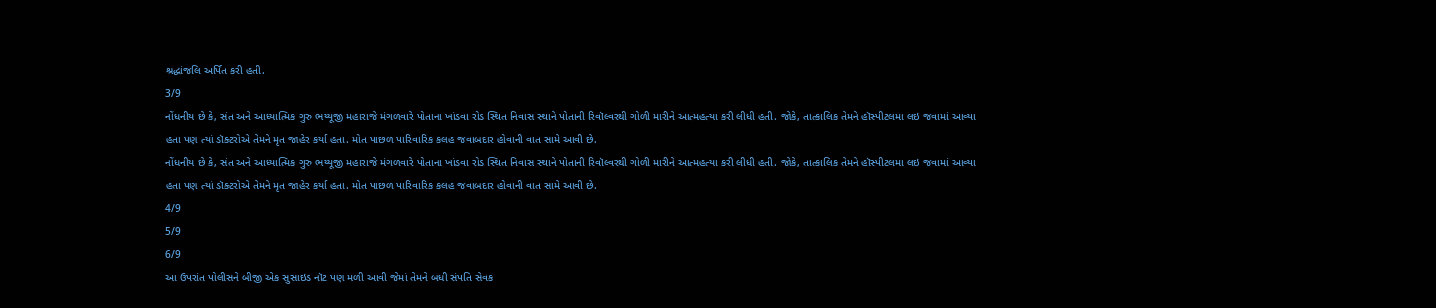શ્રદ્ધાંજલિ અર્પિત કરી હતી.
3/9
નોંધનીય છે કે, સંત અને આધ્યાત્મિક ગુરુ ભય્યૂજી મહારાજે મંગળવારે પોતાના ખાંડવા રોડ સ્થિત નિવાસ સ્થાને પોતાની રિવૉલ્વરથી ગોળી મારીને આત્મહત્યા કરી લીધી હતી. જોકે, તાત્કાલિક તેમને હૉસ્પીટલમા લઇ જવામાં આવ્યા હતા પણ ત્યાં ડૉક્ટરોએ તેમને મૃત જાહેર કર્યા હતા. મોત પાછળ પારિવારિક કલહ જવાબદાર હોવાની વાત સામે આવી છે.
નોંધનીય છે કે, સંત અને આધ્યાત્મિક ગુરુ ભય્યૂજી મહારાજે મંગળવારે પોતાના ખાંડવા રોડ સ્થિત નિવાસ સ્થાને પોતાની રિવૉલ્વરથી ગોળી મારીને આત્મહત્યા કરી લીધી હતી. જોકે, તાત્કાલિક તેમને હૉસ્પીટલમા લઇ જવામાં આવ્યા હતા પણ ત્યાં ડૉક્ટરોએ તેમને મૃત જાહેર કર્યા હતા. મોત પાછળ પારિવારિક કલહ જવાબદાર હોવાની વાત સામે આવી છે.
4/9
5/9
6/9
આ ઉપરાંત પોલીસને બીજી એક સુસાઇડ નૉટ પણ મળી આવી જેમાં તેમને બધી સંપતિ સેવક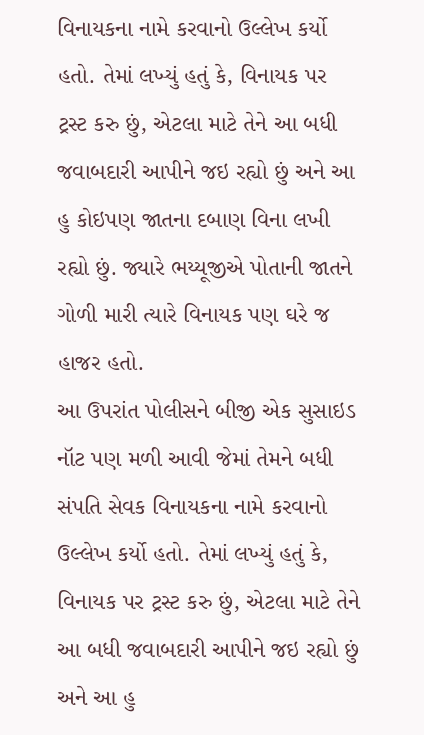વિનાયકના નામે કરવાનો ઉલ્લેખ કર્યો હતો. તેમાં લખ્યું હતું કે, વિનાયક પર ટ્રસ્ટ કરુ છું, એટલા માટે તેને આ બધી જવાબદારી આપીને જઇ રહ્યો છું અને આ હુ કોઇપણ જાતના દબાણ વિના લખી રહ્યો છું. જ્યારે ભય્યૂજીએ પોતાની જાતને ગોળી મારી ત્યારે વિનાયક પણ ઘરે જ હાજર હતો.
આ ઉપરાંત પોલીસને બીજી એક સુસાઇડ નૉટ પણ મળી આવી જેમાં તેમને બધી સંપતિ સેવક વિનાયકના નામે કરવાનો ઉલ્લેખ કર્યો હતો. તેમાં લખ્યું હતું કે, વિનાયક પર ટ્રસ્ટ કરુ છું, એટલા માટે તેને આ બધી જવાબદારી આપીને જઇ રહ્યો છું અને આ હુ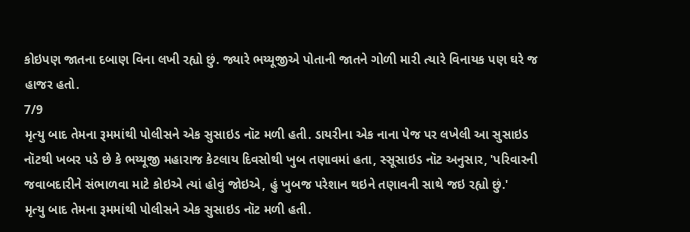કોઇપણ જાતના દબાણ વિના લખી રહ્યો છું. જ્યારે ભય્યૂજીએ પોતાની જાતને ગોળી મારી ત્યારે વિનાયક પણ ઘરે જ હાજર હતો.
7/9
મૃત્યુ બાદ તેમના રૂમમાંથી પોલીસને એક સુસાઇડ નૉટ મળી હતી. ડાયરીના એક નાના પેજ પર લખેલી આ સુસાઇડ નૉટથી ખબર પડે છે કે ભય્યૂજી મહારાજ કેટલાય દિવસોથી ખુબ તણાવમાં હતા, સ્સૂસાઇડ નૉટ અનુસાર, 'પરિવારની જવાબદારીને સંભાળવા માટે કોઇએ ત્યાં હોવું જોઇએ, હું ખુબજ પરેશાન થઇને તણાવની સાથે જઇ રહ્યો છું.'
મૃત્યુ બાદ તેમના રૂમમાંથી પોલીસને એક સુસાઇડ નૉટ મળી હતી.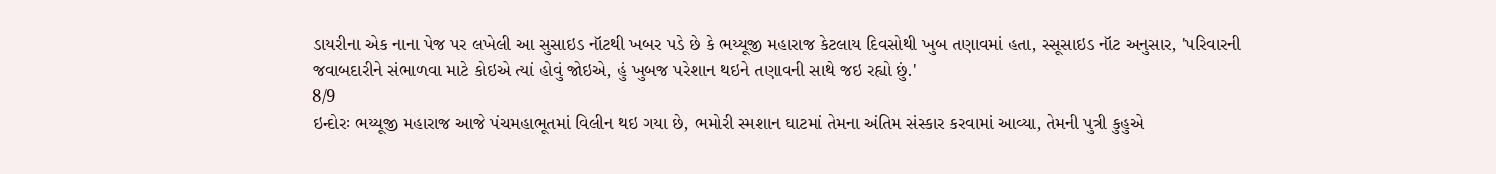ડાયરીના એક નાના પેજ પર લખેલી આ સુસાઇડ નૉટથી ખબર પડે છે કે ભય્યૂજી મહારાજ કેટલાય દિવસોથી ખુબ તણાવમાં હતા, સ્સૂસાઇડ નૉટ અનુસાર, 'પરિવારની જવાબદારીને સંભાળવા માટે કોઇએ ત્યાં હોવું જોઇએ, હું ખુબજ પરેશાન થઇને તણાવની સાથે જઇ રહ્યો છું.'
8/9
ઇન્દોરઃ ભય્યૂજી મહારાજ આજે પંચમહાભૂતમાં વિલીન થઇ ગયા છે, ભમોરી સ્મશાન ઘાટમાં તેમના અંતિમ સંસ્કાર કરવામાં આવ્યા, તેમની પુત્રી કુહુએ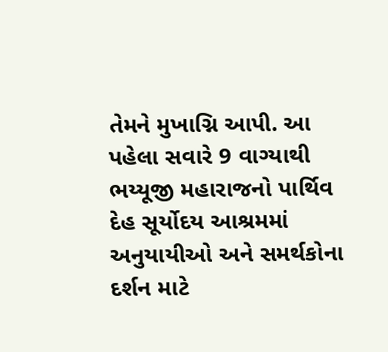તેમને મુખાગ્નિ આપી. આ પહેલા સવારે 9 વાગ્યાથી ભય્યૂજી મહારાજનો પાર્થિવ દેહ સૂર્યોદય આશ્રમમાં અનુયાયીઓ અને સમર્થકોના દર્શન માટે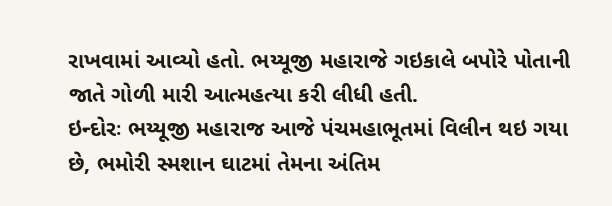રાખવામાં આવ્યો હતો. ભય્યૂજી મહારાજે ગઇકાલે બપોરે પોતાની જાતે ગોળી મારી આત્મહત્યા કરી લીધી હતી.
ઇન્દોરઃ ભય્યૂજી મહારાજ આજે પંચમહાભૂતમાં વિલીન થઇ ગયા છે, ભમોરી સ્મશાન ઘાટમાં તેમના અંતિમ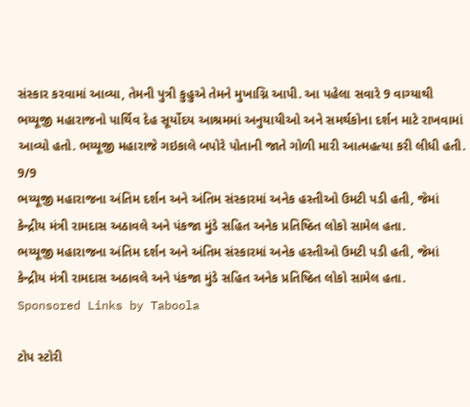સંસ્કાર કરવામાં આવ્યા, તેમની પુત્રી કુહુએ તેમને મુખાગ્નિ આપી. આ પહેલા સવારે 9 વાગ્યાથી ભય્યૂજી મહારાજનો પાર્થિવ દેહ સૂર્યોદય આશ્રમમાં અનુયાયીઓ અને સમર્થકોના દર્શન માટે રાખવામાં આવ્યો હતો. ભય્યૂજી મહારાજે ગઇકાલે બપોરે પોતાની જાતે ગોળી મારી આત્મહત્યા કરી લીધી હતી.
9/9
ભય્યૂજી મહારાજના અંતિમ દર્શન અને અંતિમ સંસ્કારમાં અનેક હસ્તીઓ ઉમટી પડી હતી, જેમાં કેન્દ્રીય મંત્રી રામદાસ અઠાવલે અને પંકજા મુંડે સહિત અનેક પ્રતિષ્ઠિત લોકો સામેલ હતા.
ભય્યૂજી મહારાજના અંતિમ દર્શન અને અંતિમ સંસ્કારમાં અનેક હસ્તીઓ ઉમટી પડી હતી, જેમાં કેન્દ્રીય મંત્રી રામદાસ અઠાવલે અને પંકજા મુંડે સહિત અનેક પ્રતિષ્ઠિત લોકો સામેલ હતા.
Sponsored Links by Taboola

ટોપ સ્ટોરી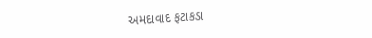અમદાવાદ ફટાકડા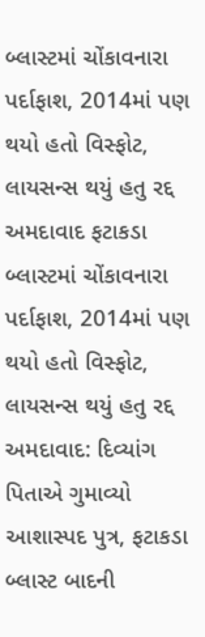બ્લાસ્ટમાં ચોંકાવનારા પર્દાફાશ, 2014માં પણ થયો હતો વિસ્ફોટ, લાયસન્સ થયું હતુ રદ્દ
અમદાવાદ ફટાકડા બ્લાસ્ટમાં ચોંકાવનારા પર્દાફાશ, 2014માં પણ થયો હતો વિસ્ફોટ, લાયસન્સ થયું હતુ રદ્દ
અમદાવાદ: દિવ્યાંગ પિતાએ ગુમાવ્યો આશાસ્પદ પુત્ર, ફટાકડા બ્લાસ્ટ બાદની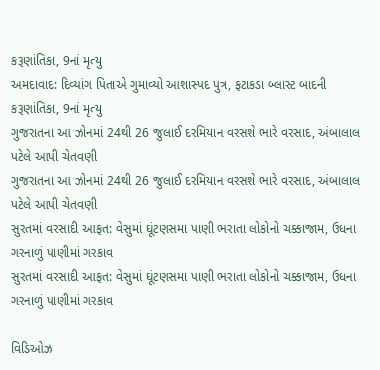કરૂણાંતિકા, 9નાં મૃત્યુ
અમદાવાદ: દિવ્યાંગ પિતાએ ગુમાવ્યો આશાસ્પદ પુત્ર, ફટાકડા બ્લાસ્ટ બાદની કરૂણાંતિકા, 9નાં મૃત્યુ
ગુજરાતના આ ઝોનમાં 24થી 26 જુલાઈ દરમિયાન વરસશે ભારે વરસાદ, અંબાલાલ પટેલે આપી ચેતવણી
ગુજરાતના આ ઝોનમાં 24થી 26 જુલાઈ દરમિયાન વરસશે ભારે વરસાદ, અંબાલાલ પટેલે આપી ચેતવણી
સુરતમાં વરસાદી આફત: વેસુમાં ઘૂંટણસમા પાણી ભરાતા લોકોનો ચક્કાજામ, ઉધના ગરનાળું પાણીમાં ગરકાવ
સુરતમાં વરસાદી આફત: વેસુમાં ઘૂંટણસમા પાણી ભરાતા લોકોનો ચક્કાજામ, ઉધના ગરનાળું પાણીમાં ગરકાવ

વિડિઓઝ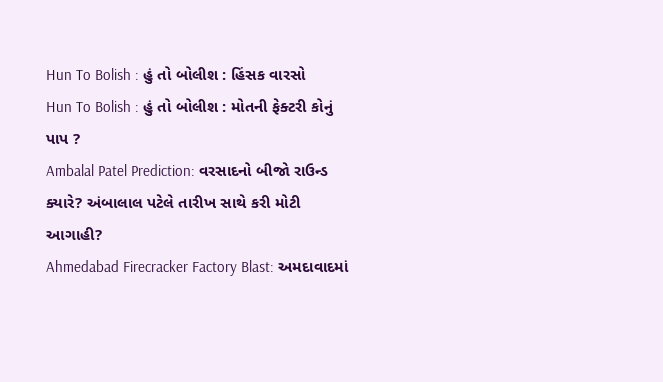Hun To Bolish : હું તો બોલીશ : હિંસક વારસો
Hun To Bolish : હું તો બોલીશ : મોતની ફેક્ટરી કોનું પાપ ?
Ambalal Patel Prediction: વરસાદનો બીજો રાઉન્ડ ક્યારે? અંબાલાલ પટેલે તારીખ સાથે કરી મોટી આગાહી?
Ahmedabad Firecracker Factory Blast: અમદાવાદમાં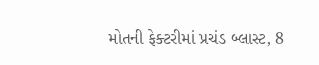મોતની ફેક્ટરીમાં પ્રચંડ બ્લાસ્ટ, 8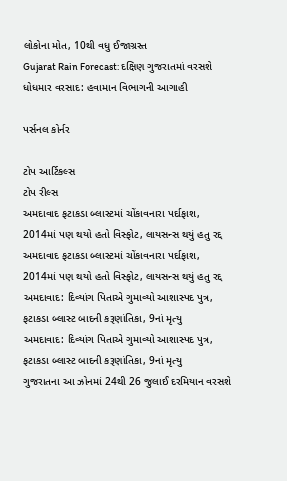લોકોના મોત, 10થી વધુ ઈજાગ્રસ્ત
Gujarat Rain Forecast: દક્ષિણ ગુજરાતમાં વરસશે ધોધમાર વરસાદ: હવામાન વિભાગની આગાહી

પર્સનલ કોર્નર

ટોપ આર્ટિકલ્સ
ટોપ રીલ્સ
અમદાવાદ ફટાકડા બ્લાસ્ટમાં ચોંકાવનારા પર્દાફાશ, 2014માં પણ થયો હતો વિસ્ફોટ, લાયસન્સ થયું હતુ રદ્દ
અમદાવાદ ફટાકડા બ્લાસ્ટમાં ચોંકાવનારા પર્દાફાશ, 2014માં પણ થયો હતો વિસ્ફોટ, લાયસન્સ થયું હતુ રદ્દ
અમદાવાદ: દિવ્યાંગ પિતાએ ગુમાવ્યો આશાસ્પદ પુત્ર, ફટાકડા બ્લાસ્ટ બાદની કરૂણાંતિકા, 9નાં મૃત્યુ
અમદાવાદ: દિવ્યાંગ પિતાએ ગુમાવ્યો આશાસ્પદ પુત્ર, ફટાકડા બ્લાસ્ટ બાદની કરૂણાંતિકા, 9નાં મૃત્યુ
ગુજરાતના આ ઝોનમાં 24થી 26 જુલાઈ દરમિયાન વરસશે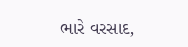ભારે વરસાદ,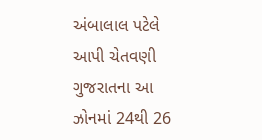અંબાલાલ પટેલે આપી ચેતવણી
ગુજરાતના આ ઝોનમાં 24થી 26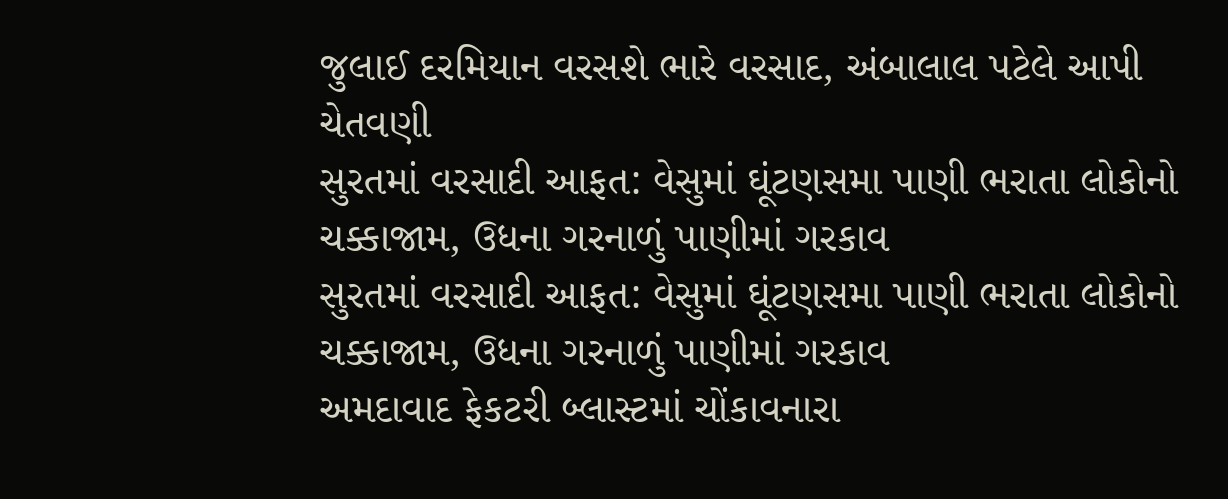જુલાઈ દરમિયાન વરસશે ભારે વરસાદ, અંબાલાલ પટેલે આપી ચેતવણી
સુરતમાં વરસાદી આફત: વેસુમાં ઘૂંટણસમા પાણી ભરાતા લોકોનો ચક્કાજામ, ઉધના ગરનાળું પાણીમાં ગરકાવ
સુરતમાં વરસાદી આફત: વેસુમાં ઘૂંટણસમા પાણી ભરાતા લોકોનો ચક્કાજામ, ઉધના ગરનાળું પાણીમાં ગરકાવ
અમદાવાદ ફેકટરી બ્લાસ્ટમાં ચોંકાવનારા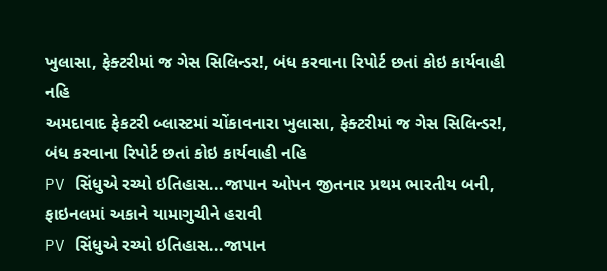ખુલાસા, ફેક્ટરીમાં જ ગેસ સિલિન્ડર!, બંધ કરવાના રિપોર્ટ છતાં કોઇ કાર્યવાહી નહિ
અમદાવાદ ફેકટરી બ્લાસ્ટમાં ચોંકાવનારા ખુલાસા, ફેક્ટરીમાં જ ગેસ સિલિન્ડર!, બંધ કરવાના રિપોર્ટ છતાં કોઇ કાર્યવાહી નહિ
PV સિંધુએ રચ્યો ઇતિહાસ...જાપાન ઓપન જીતનાર પ્રથમ ભારતીય બની, ફાઇનલમાં અકાને યામાગુચીને હરાવી
PV સિંધુએ રચ્યો ઇતિહાસ...જાપાન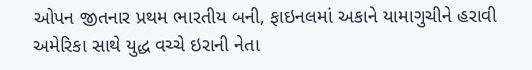ઓપન જીતનાર પ્રથમ ભારતીય બની, ફાઇનલમાં અકાને યામાગુચીને હરાવી
અમેરિકા સાથે યુદ્ધ વચ્ચે ઇરાની નેતા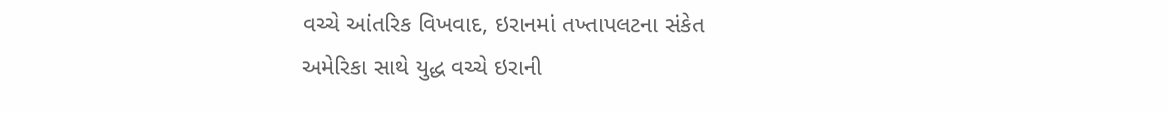વચ્ચે આંતરિક વિખવાદ, ઇરાનમાં તખ્તાપલટના સંકેત
અમેરિકા સાથે યુદ્ધ વચ્ચે ઇરાની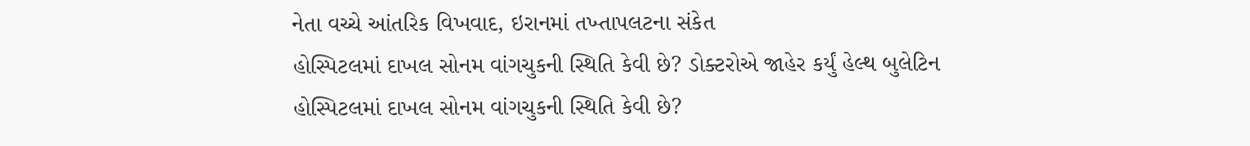નેતા વચ્ચે આંતરિક વિખવાદ, ઇરાનમાં તખ્તાપલટના સંકેત
હોસ્પિટલમાં દાખલ સોનમ વાંગચુકની સ્થિતિ કેવી છે? ડોક્ટરોએ જાહેર કર્યું હેલ્થ બુલેટિન
હોસ્પિટલમાં દાખલ સોનમ વાંગચુકની સ્થિતિ કેવી છે?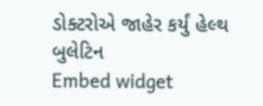ડોક્ટરોએ જાહેર કર્યું હેલ્થ બુલેટિન
Embed widget